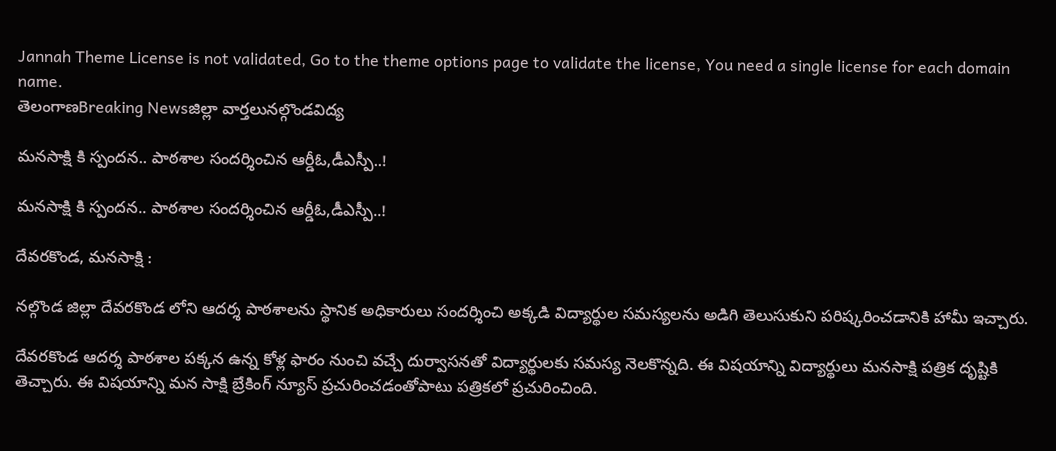Jannah Theme License is not validated, Go to the theme options page to validate the license, You need a single license for each domain name.
తెలంగాణBreaking Newsజిల్లా వార్తలునల్గొండవిద్య

మనసాక్షి కి స్పందన.. పాఠశాల సందర్శించిన ఆర్డీఓ,డీఎస్పీ..!

మనసాక్షి కి స్పందన.. పాఠశాల సందర్శించిన ఆర్డీఓ,డీఎస్పీ..!

దేవరకొండ, మనసాక్షి :

నల్గొండ జిల్లా దేవరకొండ లోని ఆదర్శ పాఠశాలను స్థానిక అధికారులు సందర్శించి అక్కడి విద్యార్థుల సమస్యలను అడిగి తెలుసుకుని పరిష్కరించడానికి హామీ ఇచ్చారు.

దేవరకొండ ఆదర్శ పాఠశాల పక్కన ఉన్న కోళ్ల ఫారం నుంచి వచ్చే దుర్వాసనతో విద్యార్థులకు సమస్య నెలకొన్నది. ఈ విషయాన్ని విద్యార్థులు మనసాక్షి పత్రిక దృష్టికి తెచ్చారు. ఈ విషయాన్ని మన సాక్షి బ్రేకింగ్ న్యూస్ ప్రచురించడంతోపాటు పత్రికలో ప్రచురించింది.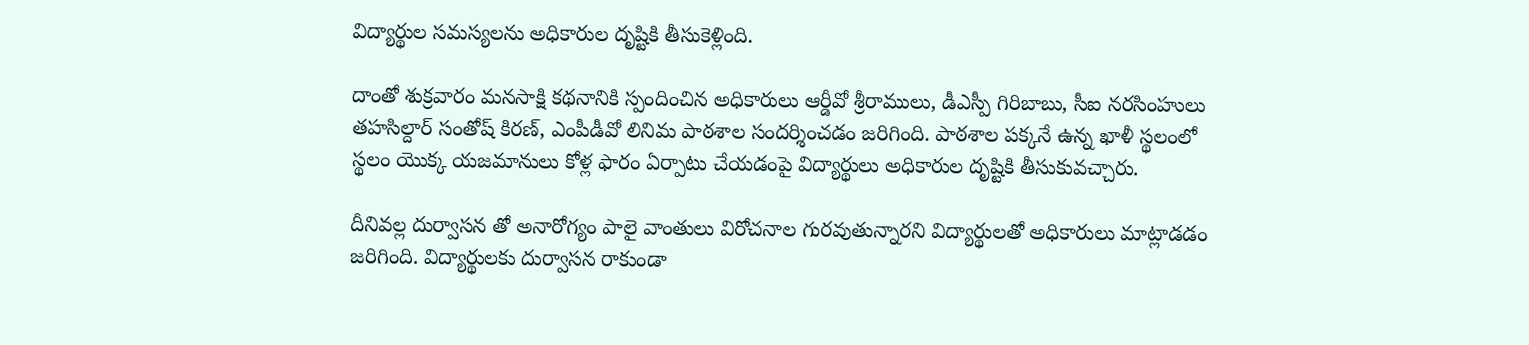విద్యార్థుల సమస్యలను అధికారుల దృష్టికి తీసుకెళ్లింది.

దాంతో శుక్రవారం మనసాక్షి కథనానికి స్పందించిన అధికారులు ఆర్డీవో శ్రీరాములు, డీఎస్పీ గిరిబాబు, సీఐ నరసింహులు  తహసిల్దార్ సంతోష్ కిరణ్, ఎంపీడీవో లినిమ పాఠశాల సందర్శించడం జరిగింది. పాఠశాల పక్కనే ఉన్న ఖాళీ స్థలంలో స్థలం యొక్క యజమానులు కోళ్ల ఫారం ఏర్పాటు చేయడంపై విద్యార్థులు అధికారుల దృష్టికి తీసుకువచ్చారు.

దీనివల్ల దుర్వాసన తో అనారోగ్యం పాలై వాంతులు విరోచనాల గురవుతున్నారని విద్యార్థులతో అధికారులు మాట్లాడడం జరిగింది. విద్యార్థులకు దుర్వాసన రాకుండా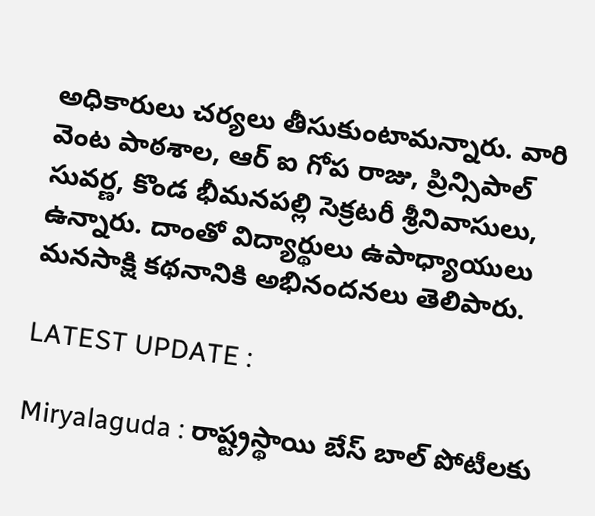అధికారులు చర్యలు తీసుకుంటామన్నారు. వారి వెంట పాఠశాల, ఆర్ ఐ గోప రాజు, ప్రిన్సిపాల్ సువర్ణ, కొండ భీమనపల్లి సెక్రటరీ శ్రీనివాసులు, ఉన్నారు. దాంతో విద్యార్థులు ఉపాధ్యాయులు మనసాక్షి కథనానికి అభినందనలు తెలిపారు.

LATEST UPDATE :

Miryalaguda : రాష్ట్రస్థాయి బేస్ బాల్ పోటీలకు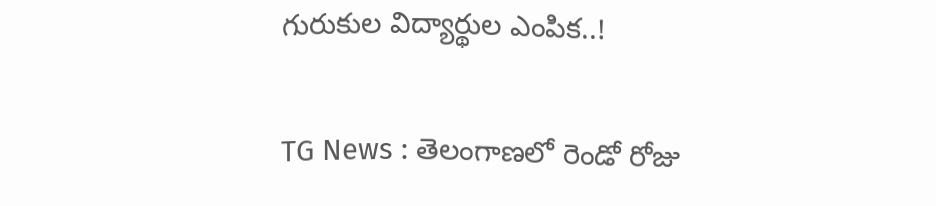గురుకుల విద్యార్థుల ఎంపిక..!

TG News : తెలంగాణలో రెండో రోజు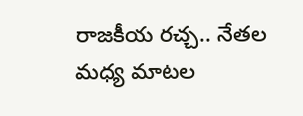రాజకీయ రచ్చ.. నేతల మధ్య మాటల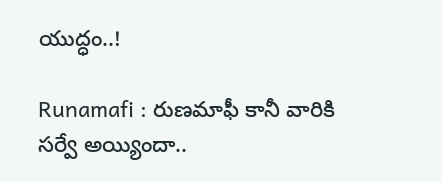యుద్ధం..!

Runamafi : రుణమాఫీ కానీ వారికి సర్వే అయ్యిందా..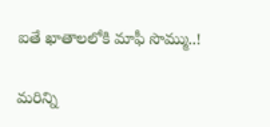ఐతే ఖాతాలలోకి మాఫీ సొమ్ము..!

మరిన్ని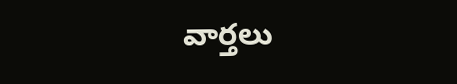వార్తలు